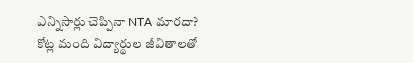ఎన్నిసార్లు చెప్పినా NTA మారదా? కోట్ల మంది విద్యార్థుల జీవితాలతో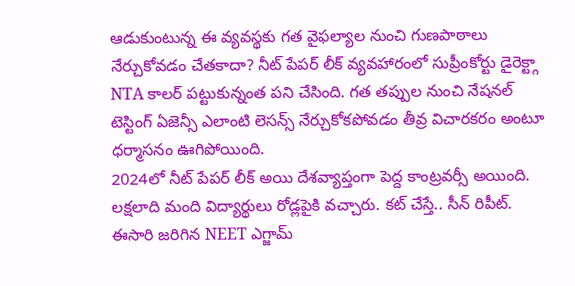ఆడుకుంటున్న ఈ వ్యవస్థకు గత వైఫల్యాల నుంచి గుణపాఠాలు నేర్చుకోవడం చేతకాదా? నీట్ పేపర్ లీక్ వ్యవహారంలో సుప్రీంకోర్టు డైరెక్ట్గా NTA కాలర్ పట్టుకున్నంత పని చేసింది. గత తప్పుల నుంచి నేషనల్ టెస్టింగ్ ఏజెన్సీ ఎలాంటి లెసన్స్ నేర్చుకోకపోవడం తీవ్ర విచారకరం అంటూ ధర్మాసనం ఊగిపోయింది.
2024లో నీట్ పేపర్ లీక్ అయి దేశవ్యాప్తంగా పెద్ద కాంట్రవర్సీ అయింది. లక్షలాది మంది విద్యార్థులు రోడ్లపైకి వచ్చారు. కట్ చేస్తే.. సీన్ రిపీట్. ఈసారి జరిగిన NEET ఎగ్జామ్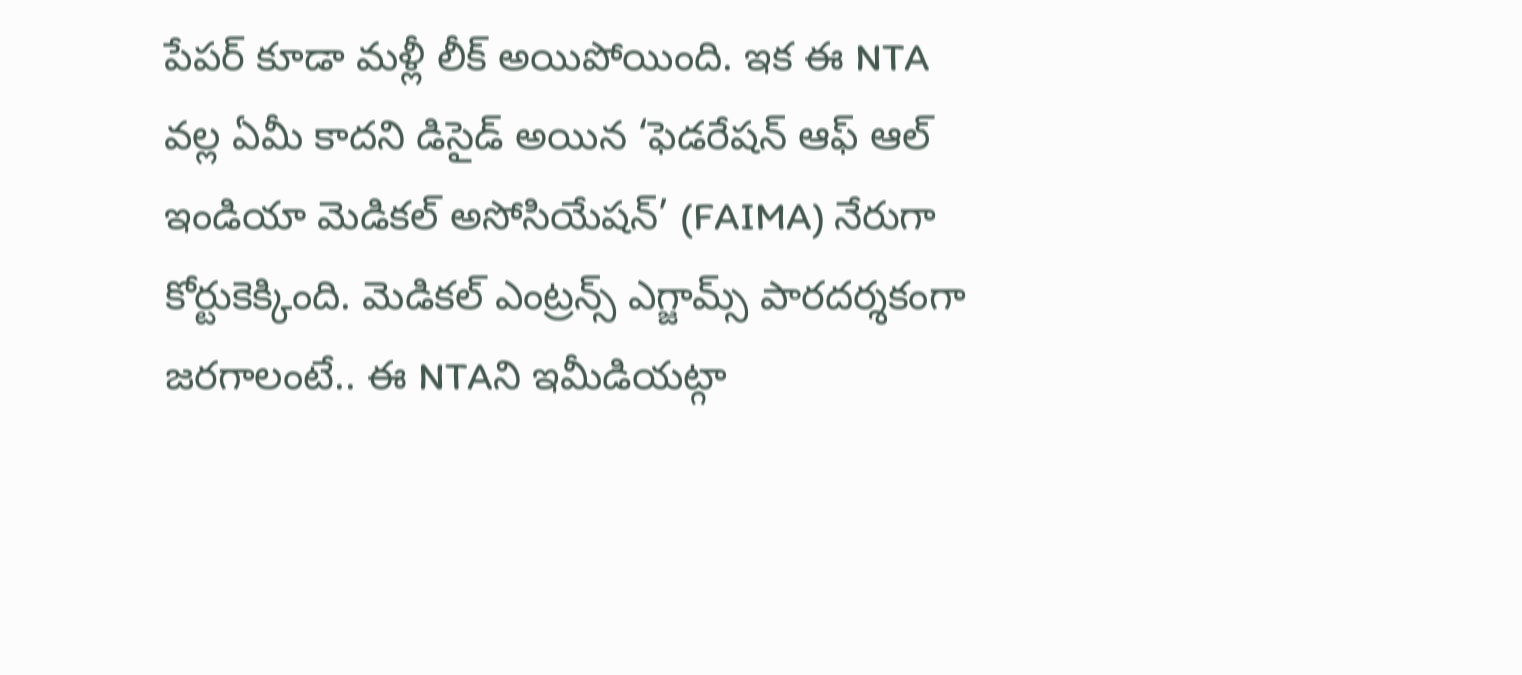పేపర్ కూడా మళ్లీ లీక్ అయిపోయింది. ఇక ఈ NTA వల్ల ఏమీ కాదని డిసైడ్ అయిన ‘ఫెడరేషన్ ఆఫ్ ఆల్ ఇండియా మెడికల్ అసోసియేషన్’ (FAIMA) నేరుగా కోర్టుకెక్కింది. మెడికల్ ఎంట్రన్స్ ఎగ్జామ్స్ పారదర్శకంగా జరగాలంటే.. ఈ NTAని ఇమీడియట్గా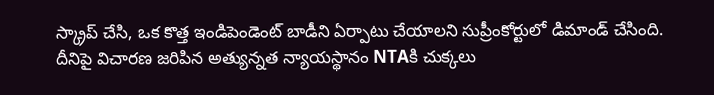స్క్రాప్ చేసి, ఒక కొత్త ఇండిపెండెంట్ బాడీని ఏర్పాటు చేయాలని సుప్రీంకోర్టులో డిమాండ్ చేసింది.
దీనిపై విచారణ జరిపిన అత్యున్నత న్యాయస్థానం NTAకి చుక్కలు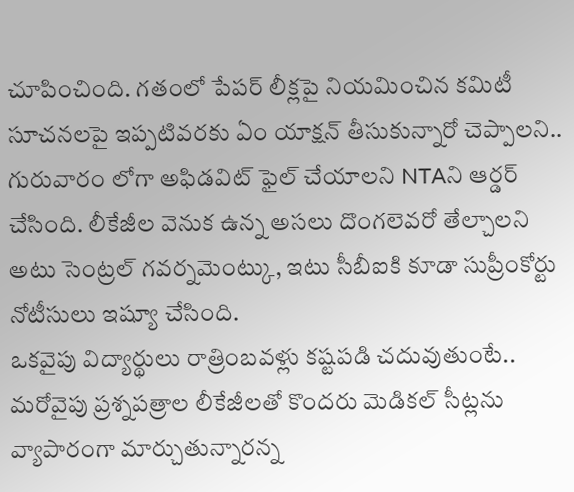చూపించింది. గతంలో పేపర్ లీక్లపై నియమించిన కమిటీ సూచనలపై ఇప్పటివరకు ఏం యాక్షన్ తీసుకున్నారో చెప్పాలని.. గురువారం లోగా అఫిడవిట్ ఫైల్ చేయాలని NTAని ఆర్డర్ చేసింది. లీకేజీల వెనుక ఉన్న అసలు దొంగలెవరో తేల్చాలని అటు సెంట్రల్ గవర్నమెంట్కు, ఇటు సీబీఐకి కూడా సుప్రీంకోర్టు నోటీసులు ఇష్యూ చేసింది.
ఒకవైపు విద్యార్థులు రాత్రింబవళ్లు కష్టపడి చదువుతుంటే.. మరోవైపు ప్రశ్నపత్రాల లీకేజీలతో కొందరు మెడికల్ సీట్లను వ్యాపారంగా మార్చుతున్నారన్న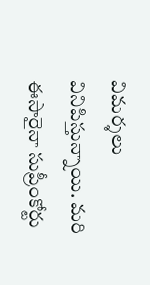విమర్శలు వినిపిస్తున్నాయి. మరి ఈసారైనా సుప్రీంకోర్టు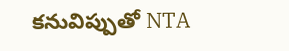కనువిప్పుతో NTA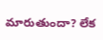మారుతుందా? లేక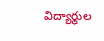విద్యార్థుల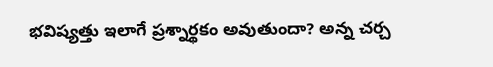భవిష్యత్తు ఇలాగే ప్రశ్నార్థకం అవుతుందా? అన్న చర్చ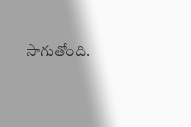సాగుతోంది.